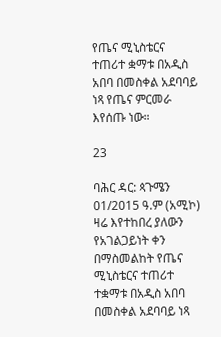የጤና ሚኒስቴርና ተጠሪተ ቋማቱ በአዲስ አበባ በመስቀል አደባባይ ነጻ የጤና ምርመራ እየሰጡ ነው።

23

ባሕር ዳር: ጳጉሜን 01/2015 ዓ.ም (አሚኮ) ዛሬ እየተከበረ ያለውን የአገልጋይነት ቀን በማስመልከት የጤና ሚኒስቴርና ተጠሪተ ተቋማቱ በአዲስ አበባ በመስቀል አደባባይ ነጻ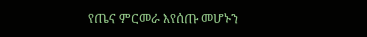የጤና ምርመራ እየሰጡ መሆኑን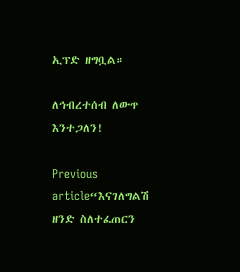ኢፕድ ዘግቧል።

ለኅብረተሰብ ለውጥ እንተጋለን!

Previous article“እናገለግልሽ ዘንድ ስለተፈጠርን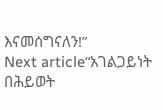እናመሰግናለን!”
Next article“አገልጋይነት በሕይወት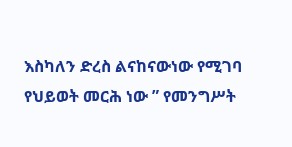እስካለን ድረስ ልናከናውነው የሚገባ የህይወት መርሕ ነው ” የመንግሥት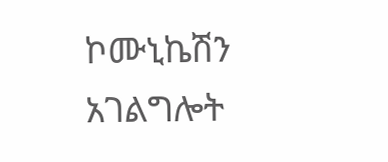ኮሙኒኬሽን አገልግሎት